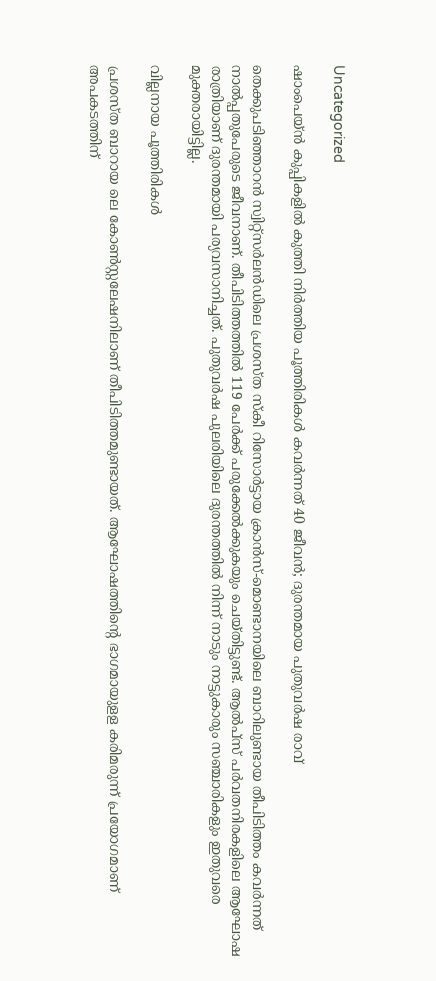Uncategorized

ഷാംപെയ്ൻ കുപ്പികളില്‍ കുത്തി നിര്‍ത്തിയ പൂത്തിരികള്‍ കവര്‍ന്നത് 40 ജീവന്‍; ദുരന്തമായ പുതുവര്‍ഷ രാവ്

തെക്കുപടിഞ്ഞാറൻ സ്വിറ്റ്സർലൻഡിലെ പ്രശസ്ത സ്കീ റിസോർട്ടായ ക്രാൻസ്-മൊണ്ടാനയിലെ ബാറിലുണ്ടായ തീപിടിത്തം കവര്‍ന്നത് നാല്‍പ്പതുപേരുടെ ജീവനാണ്. തീപിടിത്തത്തില്‍ 119 പേര്‍ക്ക് പരുക്കേല്‍ക്കുകയും ചെയ്തിട്ടുണ്ട്. ആൽപ്‌സ് പർവതനിരകളിലെ ആഘോഷ രാത്രിയാണ് ദുരന്തമായി പര്യവസാനിച്ചത്. പുതുവര്‍ഷ പുലരിയിലെ ദുരന്തത്തില്‍ നിന്ന് നാടും നാട്ടുകാരും സഞ്ചാരികളും ഇതുവരെ മുക്തരായിട്ടില്ല.

വില്ലനായ പൂത്തിരികള്‍

പ്രശസ്ത ബാറായ ലെ കോൺസ്റ്റലേഷനിലാണ് തീപിടിത്തമുണ്ടായത്. ആഘോഷത്തിന്‍റെ ഭാഗമായുളള കരിമരുന്ന് പ്രയോഗമാണ് അപകടത്തിന്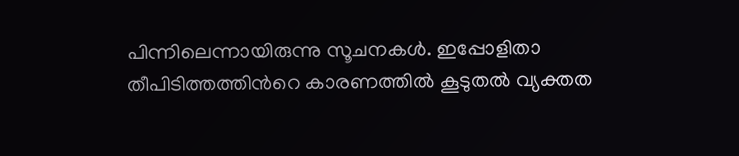പിന്നിലെന്നായിരുന്നു സൂചനകള്‍. ഇപ്പോളിതാ തീപിടിത്തത്തിന്‍റെ കാരണത്തില്‍ കൂടുതല്‍ വ്യക്തത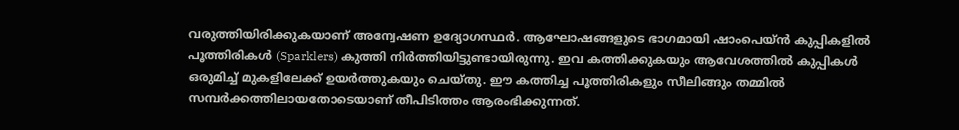വരുത്തിയിരിക്കുകയാണ് അന്വേഷണ ഉദ്യോഗസ്ഥര്‍. ആഘോഷങ്ങളുടെ ഭാഗമായി ഷാംപെയ്ൻ കുപ്പികളിൽ പൂത്തിരികള്‍ (Sparklers) കുത്തി നിര്‍ത്തിയിട്ടുണ്ടായിരുന്നു. ഇവ കത്തിക്കുകയും ആവേശത്തില്‍ കുപ്പികള്‍ ഒരുമിച്ച് മുകളിലേക്ക് ഉയര്‍ത്തുകയും ചെയ്തു. ഈ കത്തിച്ച പൂത്തിരികളും സീലിങ്ങും തമ്മില്‍ സമ്പര്‍ക്കത്തിലായതോടെയാണ് തീപിടിത്തം ആരംഭിക്കുന്നത്.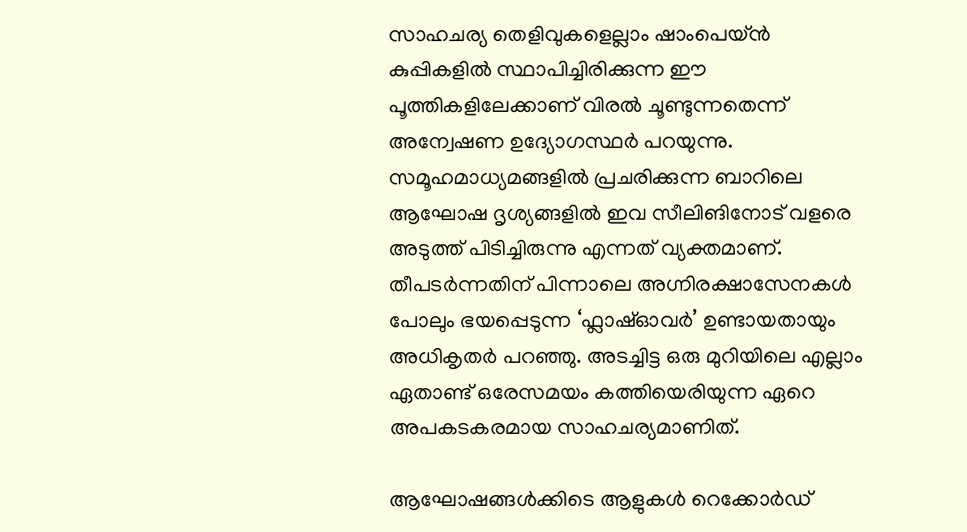സാഹചര്യ തെളിവുകളെല്ലാം ഷാംപെയ്ൻ കുപ്പികളിൽ സ്ഥാപിച്ചിരിക്കുന്ന ഈ പൂത്തികളിലേക്കാണ് വിരൽ ചൂണ്ടുന്നതെന്ന് അന്വേഷണ ഉദ്യോഗസ്ഥര്‍ പറയുന്നു. സമൂഹമാധ്യമങ്ങളില്‍ പ്രചരിക്കുന്ന ബാറിലെ ആഘോഷ ദൃശ്യങ്ങളില്‍ ഇവ സീലിങിനോട് വളരെ അടുത്ത് പിടിച്ചിരുന്നു എന്നത് വ്യക്തമാണ്. തീപടര്‍ന്നതിന് പിന്നാലെ അഗ്നിരക്ഷാസേനകള്‍ പോലും ഭയപ്പെടുന്ന ‘ഫ്ലാഷ്ഓവർ’ ഉണ്ടായതായും അധികൃതര്‍ പറഞ്ഞു. അടച്ചിട്ട ഒരു മുറിയിലെ എല്ലാം ഏതാണ്ട് ഒരേസമയം കത്തിയെരിയുന്ന ഏറെ അപകടകരമായ സാഹചര്യമാണിത്.

ആഘോഷങ്ങള്‍ക്കിടെ ആളുകള്‍ റെക്കോര്‍ഡ്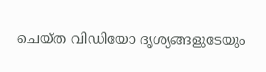ചെയ്ത വിഡിയോ ദൃശ്യങ്ങളുടേയും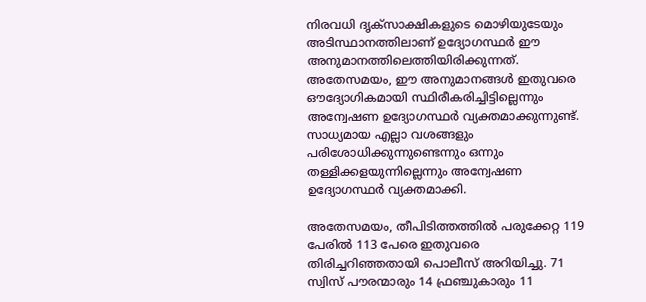നിരവധി ദൃക്സാക്ഷികളുടെ മൊഴിയുടേയും അടിസ്ഥാനത്തിലാണ് ഉദ്യോഗസ്ഥര്‍ ഈ അനുമാനത്തിലെത്തിയിരിക്കുന്നത്. അതേസമയം, ഈ അനുമാനങ്ങള്‍ ഇതുവരെ ഔദ്യോഗികമായി സ്ഥിരീകരിച്ചിട്ടില്ലെന്നും അന്വേഷണ ഉദ്യോഗസ്ഥര്‍ വ്യക്തമാക്കുന്നുണ്ട്. സാധ്യമായ എല്ലാ വശങ്ങളും പരിശോധിക്കുന്നുണ്ടെന്നും ഒന്നും തള്ളിക്കളയുന്നില്ലെന്നും അന്വേഷണ ഉദ്യോഗസ്ഥര്‍ വ്യക്തമാക്കി.

അതേസമയം, തീപിടിത്തത്തില്‍ പരുക്കേറ്റ 119 പേരില്‍ 113 പേരെ ഇതുവരെ തിരിച്ചറിഞ്ഞതായി പൊലീസ് അറിയിച്ചു. 71 സ്വിസ് പൗരന്മാരും 14 ഫ്രഞ്ചുകാരും 11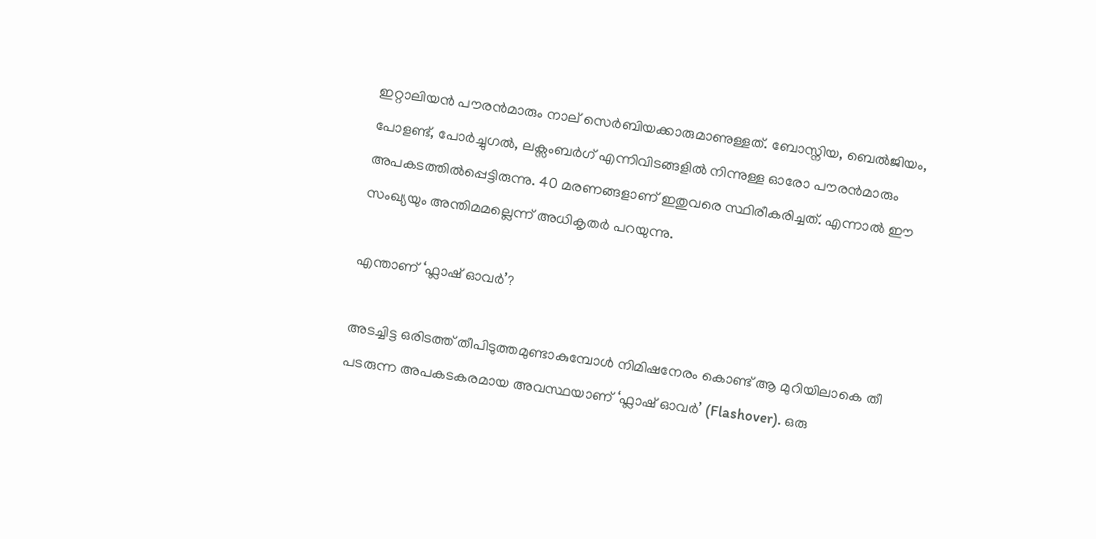ഇറ്റാലിയന്‍ പൗരന്‍മാരും നാല് സെർബിയക്കാരുമാണുള്ളത്. ബോസ്നിയ, ബെൽജിയം, പോളണ്ട്, പോർച്ചുഗൽ, ലക്സംബർഗ് എന്നിവിടങ്ങളിൽ നിന്നുള്ള ഓരോ പൗരന്‍മാരും അപകടത്തില്‍പ്പെട്ടിരുന്നു. 40 മരണങ്ങളാണ് ഇതുവരെ സ്ഥിരീകരിച്ചത്. എന്നാല്‍ ഈ സംഖ്യയും അന്തിമമല്ലെന്ന് അധികൃതർ പറയുന്നു.

എന്താണ് ‘ഫ്ലാഷ് ഓവര്‍’?

അടച്ചിട്ട ഒരിടത്ത് തീപിടുത്തമുണ്ടാകുമ്പോൾ നിമിഷനേരം കൊണ്ട് ആ മുറിയിലാകെ തീ പടരുന്ന അപകടകരമായ അവസ്ഥയാണ് ‘ഫ്ലാഷ് ഓവർ’ (Flashover). ഒരു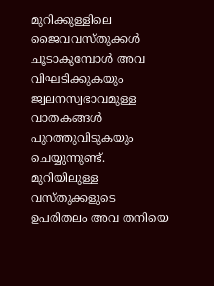മുറിക്കുള്ളിലെ ജൈവവസ്തുക്കൾ ചൂടാകുമ്പോൾ അവ വിഘടിക്കുകയും ജ്വലനസ്വഭാവമുള്ള വാതകങ്ങൾ പുറത്തുവിടുകയും ചെയ്യുന്നുണ്ട്. മുറിയിലുള്ള വസ്തുക്കളുടെ ഉപരിതലം അവ തനിയെ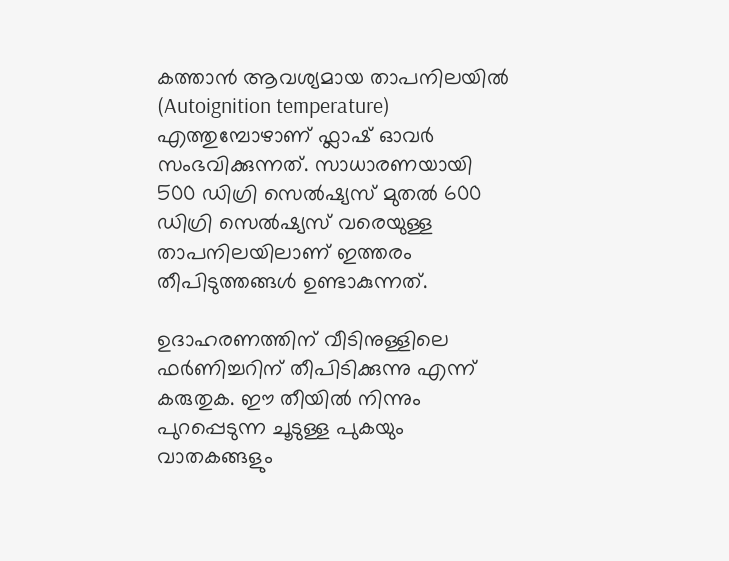കത്താൻ ആവശ്യമായ താപനിലയിൽ (Autoignition temperature) എത്തുമ്പോഴാണ് ഫ്ലാഷ് ഓവർ സംഭവിക്കുന്നത്. സാധാരണയായി 500 ഡിഗ്രി സെൽഷ്യസ് മുതൽ 600 ഡിഗ്രി സെൽഷ്യസ് വരെയുള്ള താപനിലയിലാണ് ഇത്തരം തീപിടുത്തങ്ങൾ ഉണ്ടാകുന്നത്.

ഉദാഹരണത്തിന് വീടിനുള്ളിലെ ഫർണിച്ചറിന് തീപിടിക്കുന്നു എന്ന് കരുതുക. ഈ തീയിൽ നിന്നും പുറപ്പെടുന്ന ചൂടുള്ള പുകയും വാതകങ്ങളും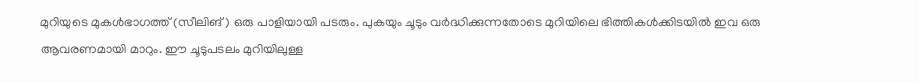മുറിയുടെ മുകൾഭാഗത്ത് (സീലിങ്) ഒരു പാളിയായി പടരും. പുകയും ചൂടും വർദ്ധിക്കുന്നതോടെ മുറിയിലെ ഭിത്തികൾക്കിടയിൽ ഇവ ഒരു ആവരണമായി മാറും. ഈ ചൂടുപടലം മുറിയിലുള്ള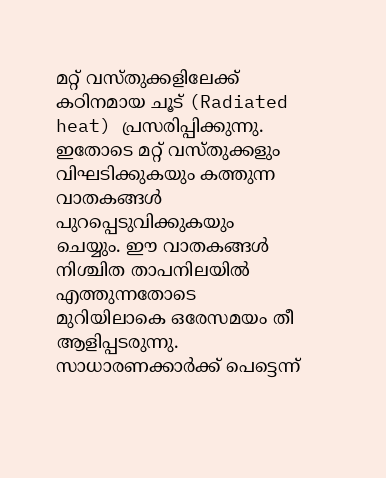മറ്റ് വസ്തുക്കളിലേക്ക് കഠിനമായ ചൂട് (Radiated heat) പ്രസരിപ്പിക്കുന്നു. ഇതോടെ മറ്റ് വസ്തുക്കളും വിഘടിക്കുകയും കത്തുന്ന വാതകങ്ങൾ പുറപ്പെടുവിക്കുകയും ചെയ്യും. ഈ വാതകങ്ങൾ നിശ്ചിത താപനിലയിൽ എത്തുന്നതോടെ മുറിയിലാകെ ഒരേസമയം തീ ആളിപ്പടരുന്നു. സാധാരണക്കാർക്ക് പെട്ടെന്ന്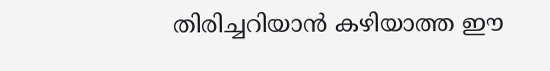തിരിച്ചറിയാൻ കഴിയാത്ത ഈ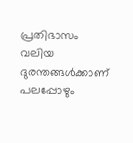പ്രതിഭാസം വലിയ ദുരന്തങ്ങൾക്കാണ് പലപ്പോഴും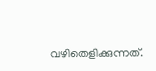വഴിതെളിക്കുന്നത്.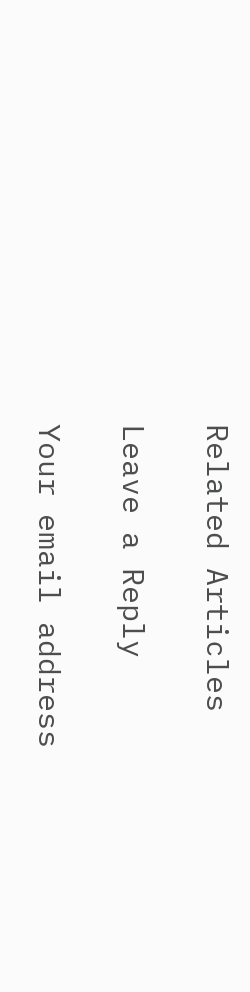Related Articles

Leave a Reply

Your email address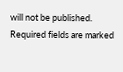will not be published. Required fields are marked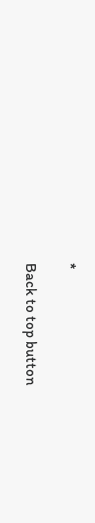*

Back to top button